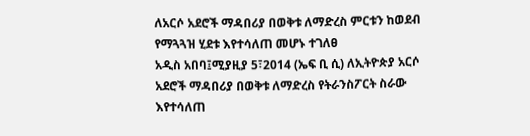ለአርሶ አደሮች ማዳበሪያ በወቅቱ ለማድረስ ምርቱን ከወደብ የማጓጓዝ ሂደቱ እየተሳለጠ መሆኑ ተገለፀ
አዲስ አበባ፤ሚያዚያ 5፣2014 (ኤፍ ቢ ሲ) ለኢትዮጵያ አርሶ አደሮች ማዳበሪያ በወቅቱ ለማድረስ የትራንስፖርት ስራው እየተሳለጠ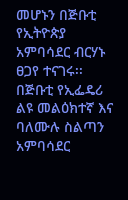መሆኑን በጅቡቲ የኢትዮጵያ አምባሳደር ብርሃኑ ፀጋየ ተናገሩ፡፡
በጅቡቲ የኢፌዴሪ ልዩ መልዕክተኛ እና ባለሙሉ ስልጣን አምባሳደር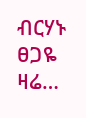ብርሃኑ ፀጋዬ ዛሬ…